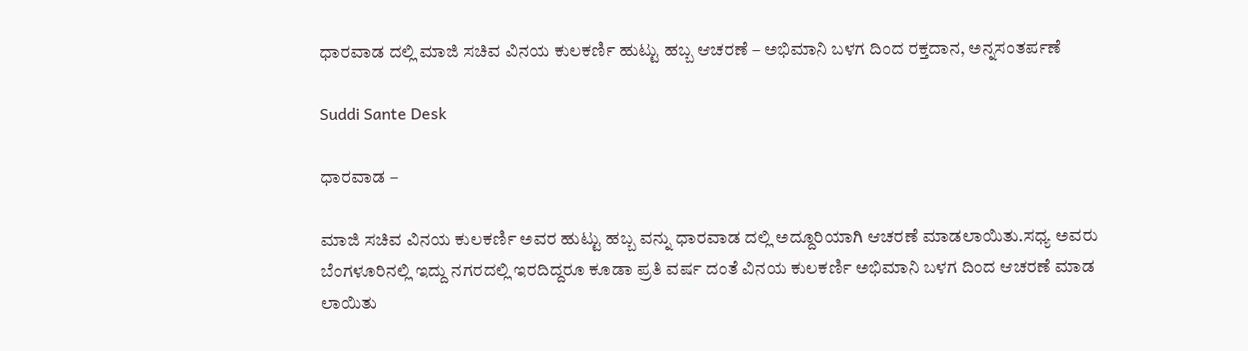ಧಾರವಾಡ ದಲ್ಲಿ ಮಾಜಿ ಸಚಿವ ವಿನಯ ಕುಲಕರ್ಣಿ ಹುಟ್ಟು ಹಬ್ಬ ಆಚರಣೆ – ಅಭಿಮಾನಿ ಬಳಗ ದಿಂದ ರಕ್ತದಾನ, ಅನ್ನಸಂತರ್ಪಣೆ

Suddi Sante Desk

ಧಾರವಾಡ –

ಮಾಜಿ ಸಚಿವ ವಿನಯ ಕುಲಕರ್ಣಿ ಅವರ ಹುಟ್ಟು ಹಬ್ಬ ವನ್ನು ಧಾರವಾಡ ದಲ್ಲಿ ಅದ್ದೂರಿಯಾಗಿ ಆಚರಣೆ ಮಾಡಲಾಯಿತು.ಸಧ್ಯ ಅವರು ಬೆಂಗಳೂರಿನಲ್ಲಿ ಇದ್ದು ನಗರದಲ್ಲಿ ಇರದಿದ್ದರೂ ಕೂಡಾ ಪ್ರತಿ ವರ್ಷ ದಂತೆ ವಿನಯ ಕುಲಕರ್ಣಿ ಅಭಿಮಾನಿ ಬಳಗ ದಿಂದ ಆಚರಣೆ ಮಾಡ ಲಾಯಿತು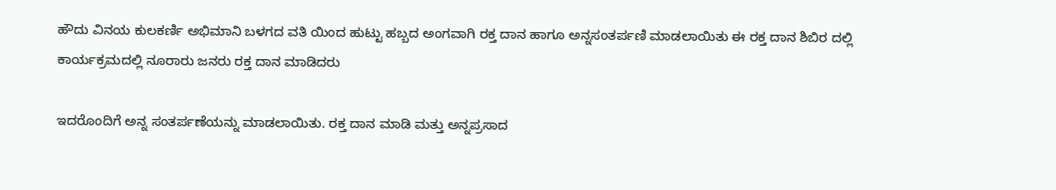ಹೌದು ವಿನಯ ಕುಲಕರ್ಣಿ ಅಭಿಮಾನಿ ಬಳಗದ ವತಿ ಯಿಂದ ಹುಟ್ಟು ಹಬ್ಬದ ಅಂಗವಾಗಿ ರಕ್ತ ದಾನ ಹಾಗೂ ಅನ್ನಸಂತರ್ಪಣಿ ಮಾಡಲಾಯಿತು ಈ ರಕ್ತ ದಾನ ಶಿಬಿರ ದಲ್ಲಿ ಕಾರ್ಯಕ್ರಮದಲ್ಲಿ ನೂರಾರು ಜನರು ರಕ್ತ ದಾನ ಮಾಡಿದರು

ಇದರೊಂದಿಗೆ ಅನ್ನ ಸಂತರ್ಪಣೆಯನ್ನು ಮಾಡಲಾಯಿತು. ರಕ್ತ ದಾನ ಮಾಡಿ ಮತ್ತು ಅನ್ನಪ್ರಸಾದ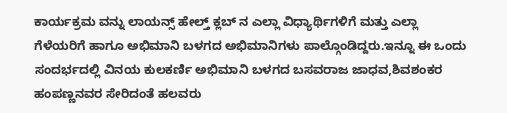ಕಾರ್ಯಕ್ರಮ ವನ್ನು ಲಾಯನ್ಸ್ ಹೇಲ್ತ್ ಕ್ಲಬ್ ನ ಎಲ್ಲಾ ವಿಧ್ಯಾರ್ಥಿಗಳಿಗೆ ಮತ್ತು ಎಲ್ಲಾ ಗೆಳೆಯರಿಗೆ ಹಾಗೂ ಅಭಿಮಾನಿ ಬಳಗದ ಅಭಿಮಾನಿಗಳು ಪಾಲ್ಗೊಂಡಿದ್ದರು.ಇನ್ನೂ ಈ ಒಂದು ಸಂದರ್ಭದಲ್ಲಿ ವಿನಯ ಕುಲಕರ್ಣಿ ಅಭಿಮಾನಿ ಬಳಗದ ಬಸವರಾಜ ಜಾಧವ,ಶಿವಶಂಕರ ಹಂಪಣ್ಣನವರ ಸೇರಿದಂತೆ ಹಲವರು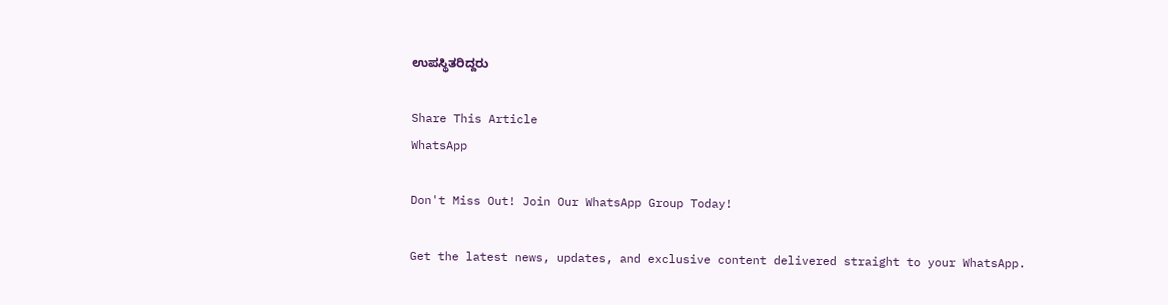ಉಪಸ್ಥಿತರಿದ್ದರು

Share This Article
WhatsApp

Don't Miss Out! Join Our WhatsApp Group Today!

Get the latest news, updates, and exclusive content delivered straight to your WhatsApp.